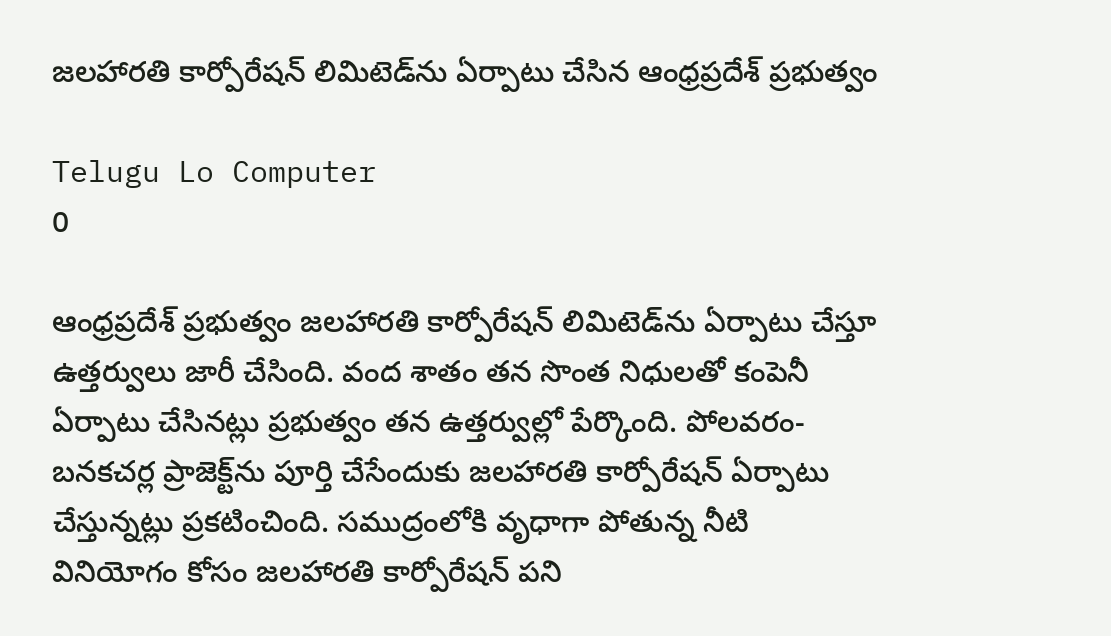జలహారతి కార్పోరేషన్ లిమిటెడ్‌ను ఏర్పాటు చేసిన ఆంధ్రప్రదేశ్‌ ప్రభుత్వం

Telugu Lo Computer
0

ఆంధ్రప్రదేశ్‌ ప్రభుత్వం జలహారతి కార్పోరేషన్ లిమిటెడ్‌ను ఏర్పాటు చేస్తూ ఉత్తర్వులు జారీ చేసింది. వంద శాతం తన సొంత నిధులతో కంపెనీ ఏర్పాటు చేసినట్లు ప్రభుత్వం తన ఉత్తర్వుల్లో పేర్కొంది. పోలవరం-బనకచర్ల ప్రాజెక్ట్‌ను పూర్తి చేసేందుకు జలహారతి కార్పోరేషన్ ఏర్పాటు చేస్తున్నట్లు ప్రకటించింది. సముద్రంలోకి వృధాగా పోతున్న నీటి వినియోగం కోసం జలహారతి కార్పోరేషన్ పని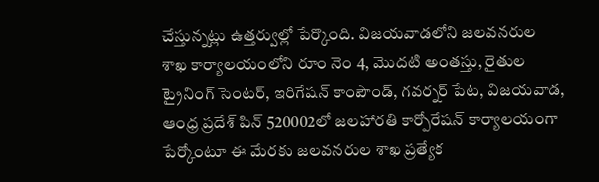చేస్తున్నట్లు ఉత్తర్వుల్లో పేర్కొంది. విజయవాడలోని జలవనరుల శాఖ కార్యాలయంలోని రూం నెం 4, మొదటి అంతస్తు, రైతుల ట్రైనింగ్ సెంటర్, ఇరిగేషన్ కాంపౌండ్, గవర్నర్ పేట, విజయవాడ, ఆంధ్ర ప్రదేశ్ పిన్ 520002లో జలహారతి కార్పోరేషన్ కార్యాలయంగా పేర్కోంటూ ఈ మేరకు జలవనరుల శాఖ ప్రత్యేక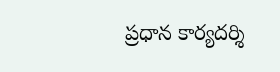ప్రధాన కార్యదర్శి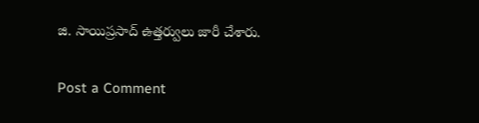జి. సాయిప్రసాద్ ఉత్తర్వులు జారీ చేశారు.

Post a Comment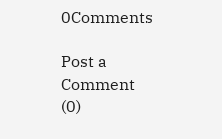0Comments

Post a Comment (0)